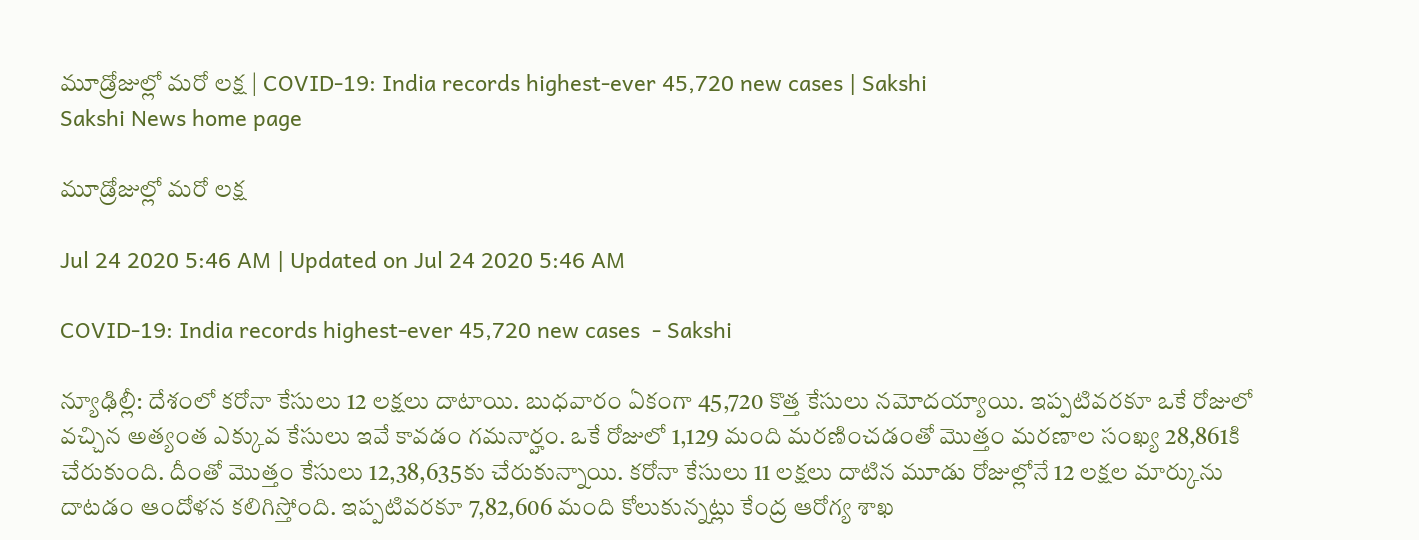మూడ్రోజుల్లో మరో లక్ష | COVID-19: India records highest-ever 45,720 new cases | Sakshi
Sakshi News home page

మూడ్రోజుల్లో మరో లక్ష

Jul 24 2020 5:46 AM | Updated on Jul 24 2020 5:46 AM

COVID-19: India records highest-ever 45,720 new cases  - Sakshi

న్యూఢిల్లీ: దేశంలో కరోనా కేసులు 12 లక్షలు దాటాయి. బుధవారం ఏకంగా 45,720 కొత్త కేసులు నమోదయ్యాయి. ఇప్పటివరకూ ఒకే రోజులో వచ్చిన అత్యంత ఎక్కువ కేసులు ఇవే కావడం గమనార్హం. ఒకే రోజులో 1,129 మంది మరణించడంతో మొత్తం మరణాల సంఖ్య 28,861కి చేరుకుంది. దీంతో మొత్తం కేసులు 12,38,635కు చేరుకున్నాయి. కరోనా కేసులు 11 లక్షలు దాటిన మూడు రోజుల్లోనే 12 లక్షల మార్కును దాటడం ఆందోళన కలిగిస్తోంది. ఇప్పటివరకూ 7,82,606 మంది కోలుకున్నట్లు కేంద్ర ఆరోగ్య శాఖ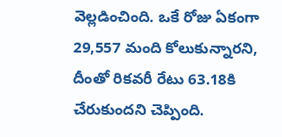వెల్లడించింది. ఒకే రోజు ఏకంగా 29,557 మంది కోలుకున్నారని, దీంతో రికవరీ రేటు 63.18కి చేరుకుందని చెప్పింది.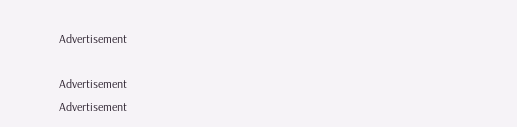Advertisement

Advertisement
Advertisement